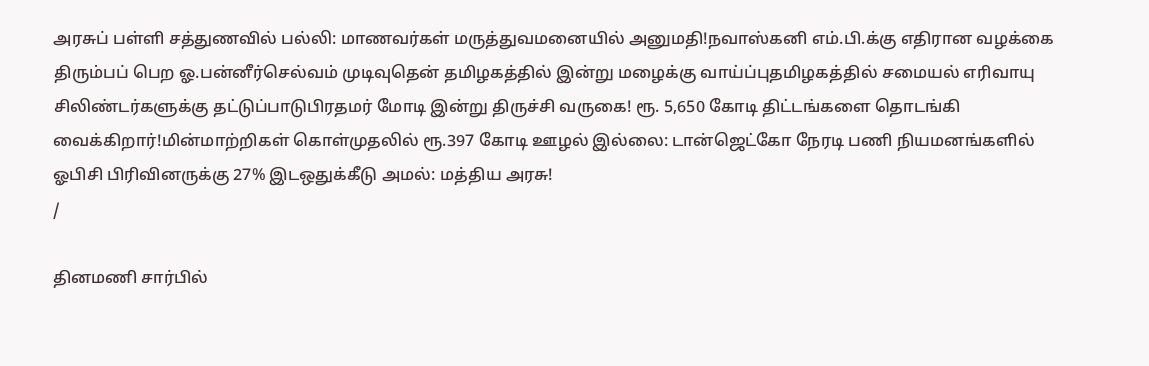அரசுப் பள்ளி சத்துணவில் பல்லி: மாணவர்கள் மருத்துவமனையில் அனுமதி!நவாஸ்கனி எம்.பி.க்கு எதிரான வழக்கை திரும்பப் பெற ஓ.பன்னீர்செல்வம் முடிவுதென் தமிழகத்தில் இன்று மழைக்கு வாய்ப்புதமிழகத்தில் சமையல் எரிவாயு சிலிண்டர்களுக்கு தட்டுப்பாடுபிரதமர் மோடி இன்று திருச்சி வருகை! ரூ. 5,650 கோடி திட்டங்களை தொடங்கி வைக்கிறார்!மின்மாற்றிகள் கொள்முதலில் ரூ.397 கோடி ஊழல் இல்லை: டான்ஜெட்கோ நேரடி பணி நியமனங்களில் ஓபிசி பிரிவினருக்கு 27% இடஒதுக்கீடு அமல்: மத்திய அரசு!
/

தினமணி சார்பில்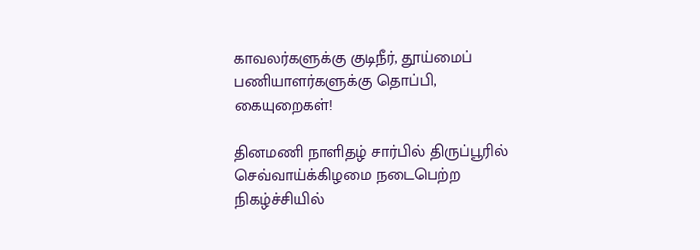காவலர்களுக்கு குடிநீர், தூய்மைப் பணியாளர்களுக்கு தொப்பி, கையுறைகள்!

தினமணி நாளிதழ் சார்பில் திருப்பூரில் செவ்வாய்க்கிழமை நடைபெற்ற நிகழ்ச்சியில்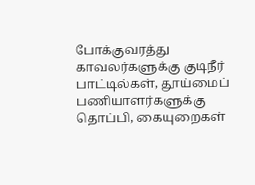போக்குவரத்து காவலர்களுக்கு குடிநீர் பாட்டில்கள், தூய்மைப் பணியாளர்களுக்கு தொப்பி, கையுறைகள்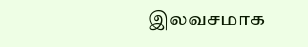இலவசமாக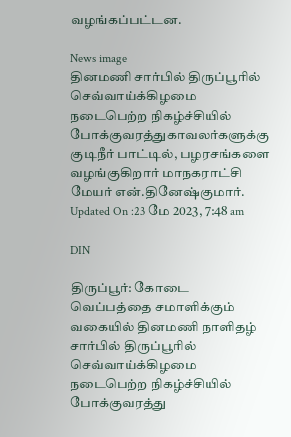வழங்கப்பட்டன.

News image
தினமணி சார்பில் திருப்பூரில் செவ்வாய்க்கிழமை நடைபெற்ற நிகழ்ச்சியில் போக்குவரத்துகாவலர்களுக்கு குடிநீர் பாட்டில், பழரசங்களை வழங்குகிறார் மாநகராட்சி மேயர் என்.தினேஷ்குமார்.
Updated On :23 மே 2023, 7:48 am

DIN

திருப்பூர்: கோடை வெப்பத்தை சமாளிக்கும் வகையில் தினமணி நாளிதழ் சார்பில் திருப்பூரில் செவ்வாய்க்கிழமை நடைபெற்ற நிகழ்ச்சியில் போக்குவரத்து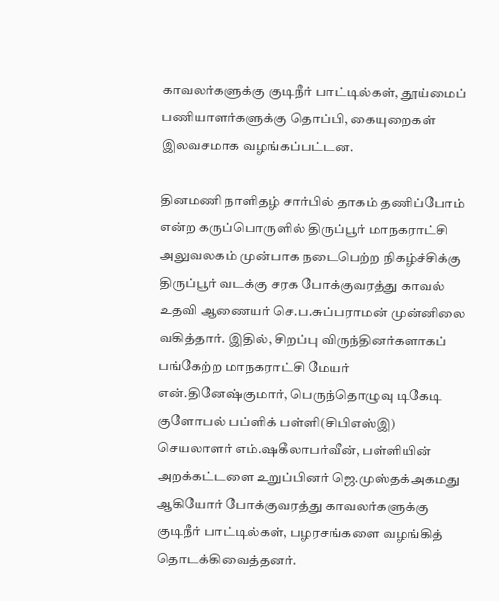காவலர்களுக்கு குடிநீர் பாட்டில்கள், தூய்மைப் பணியாளர்களுக்கு தொப்பி, கையுறைகள் இலவசமாக வழங்கப்பட்டன.

தினமணி நாளிதழ் சார்பில் தாகம் தணிப்போம் என்ற கருப்பொருளில் திருப்பூர் மாநகராட்சி அலுவலகம் முன்பாக நடைபெற்ற நிகழ்ச்சிக்கு திருப்பூர் வடக்கு சரக போக்குவரத்து காவல் உதவி ஆணையர் செ.ப.சுப்பராமன் முன்னிலை வகித்தார். இதில், சிறப்பு விருந்தினர்களாகப் பங்கேற்ற மாநகராட்சி மேயர் என்.தினேஷ்குமார், பெருந்தொழுவு டிகேடி குளோபல் பப்ளிக் பள்ளி(சிபிஎஸ்இ) செயலாளர் எம்.ஷகீலாபர்வீன், பள்ளியின் அறக்கட்டளை உறுப்பினர் ஜெ.முஸ்தக்அகமது ஆகியோர் போக்குவரத்து காவலர்களுக்கு குடிநீர் பாட்டில்கள், பழரசங்களை வழங்கித் தொடக்கிவைத்தனர்.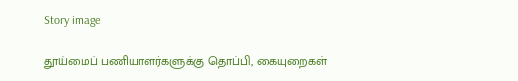Story image

தூய்மைப் பணியாளர்களுக்கு தொப்பி, கையுறைகள்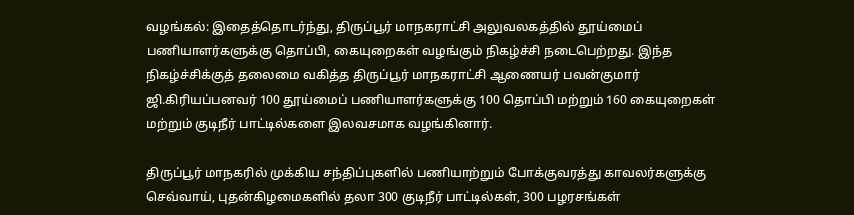வழங்கல்: இதைத்தொடர்ந்து, திருப்பூர் மாநகராட்சி அலுவலகத்தில் தூய்மைப் பணியாளர்களுக்கு தொப்பி, கையுறைகள் வழங்கும் நிகழ்ச்சி நடைபெற்றது. இந்த நிகழ்ச்சிக்குத் தலைமை வகித்த திருப்பூர் மாநகராட்சி ஆணையர் பவன்குமார் ஜி.கிரியப்பனவர் 100 தூய்மைப் பணியாளர்களுக்கு 100 தொப்பி மற்றும் 160 கையுறைகள் மற்றும் குடிநீர் பாட்டில்களை இலவசமாக வழங்கினார்.

திருப்பூர் மாநகரில் முக்கிய சந்திப்புகளில் பணியாற்றும் போக்குவரத்து காவலர்களுக்கு செவ்வாய், புதன்கிழமைகளில் தலா 300 குடிநீர் பாட்டில்கள், 300 பழரசங்கள்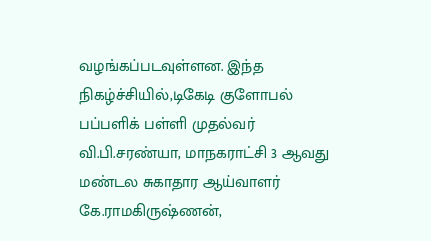வழங்கப்படவுள்ளன. இந்த நிகழ்ச்சியில்,டிகேடி குளோபல் பப்பளிக் பள்ளி முதல்வர் வி.பி.சரண்யா, மாநகராட்சி 3 ஆவது மண்டல சுகாதார ஆய்வாளர் கே.ராமகிருஷ்ணன்,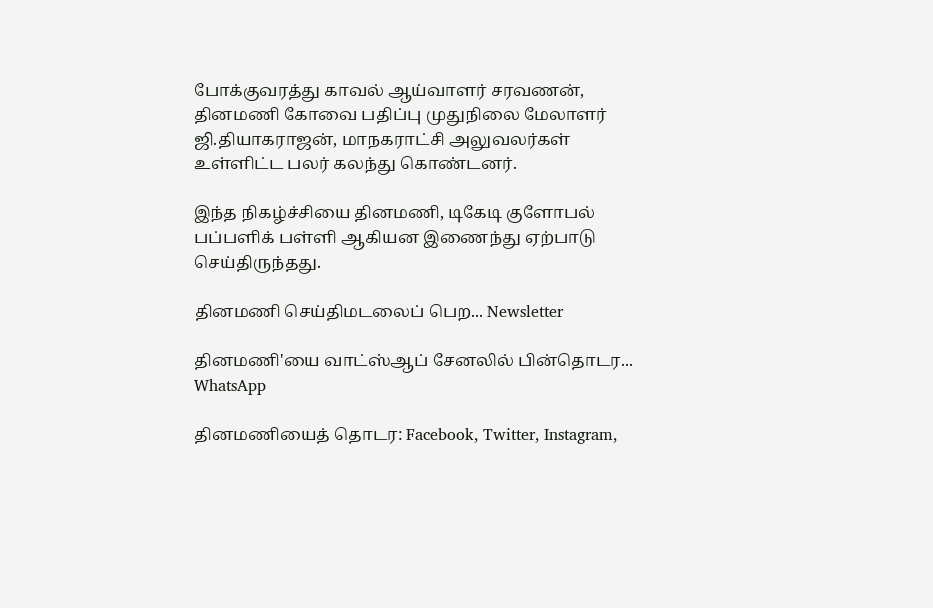போக்குவரத்து காவல் ஆய்வாளர் சரவணன், தினமணி கோவை பதிப்பு முதுநிலை மேலாளர் ஜி.தியாகராஜன், மாநகராட்சி அலுவலர்கள் உள்ளிட்ட பலர் கலந்து கொண்டனர்.

இந்த நிகழ்ச்சியை தினமணி, டிகேடி குளோபல் பப்பளிக் பள்ளி ஆகியன இணைந்து ஏற்பாடு செய்திருந்தது.

தினமணி செய்திமடலைப் பெற... Newsletter

தினமணி'யை வாட்ஸ்ஆப் சேனலில் பின்தொடர... WhatsApp

தினமணியைத் தொடர: Facebook, Twitter, Instagram,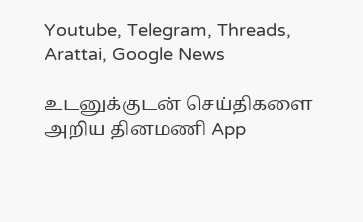Youtube, Telegram, Threads, Arattai, Google News

உடனுக்குடன் செய்திகளை அறிய தினமணி App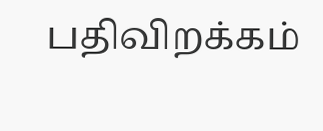பதிவிறக்கம்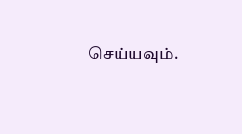செய்யவும்.